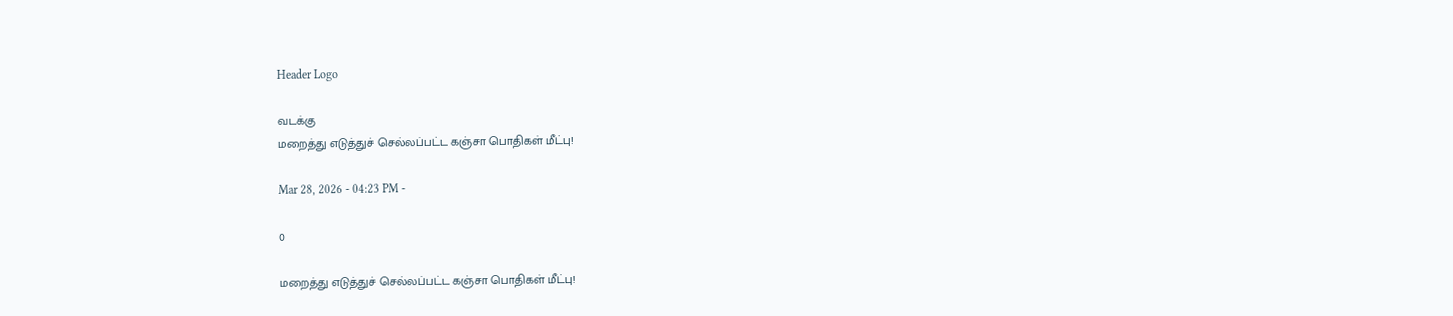Header Logo

வடக்கு
மறைத்து எடுத்துச் செல்லப்பட்ட கஞ்சா பொதிகள் மீட்பு!

Mar 28, 2026 - 04:23 PM -

0

மறைத்து எடுத்துச் செல்லப்பட்ட கஞ்சா பொதிகள் மீட்பு!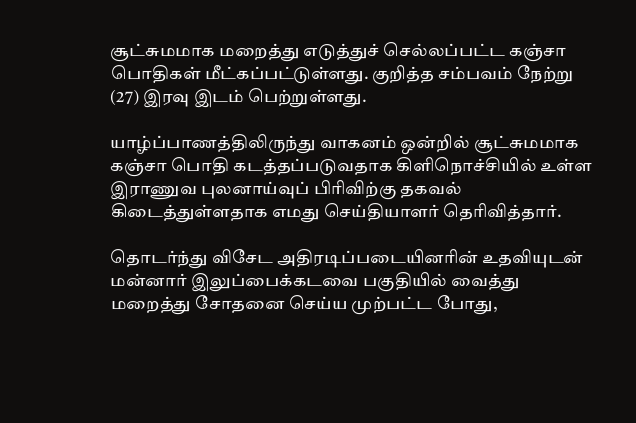சூட்சுமமாக மறைத்து எடுத்துச் செல்லப்பட்ட கஞ்சா பொதிகள் மீட்கப்பட்டுள்ளது. குறித்த சம்பவம் நேற்று (27) இரவு இடம் பெற்றுள்ளது.

யாழ்ப்பாணத்திலிருந்து வாகனம் ஒன்றில் சூட்சுமமாக கஞ்சா பொதி கடத்தப்படுவதாக கிளிநொச்சியில் உள்ள இராணுவ புலனாய்வுப் பிரிவிற்கு தகவல் கிடைத்துள்ளதாக எமது செய்தியாளர் தெரிவித்தார்.

தொடர்ந்து விசேட அதிரடிப்படையினரின் உதவியுடன் மன்னார் இலுப்பைக்கடவை பகுதியில் வைத்து மறைத்து சோதனை செய்ய முற்பட்ட போது,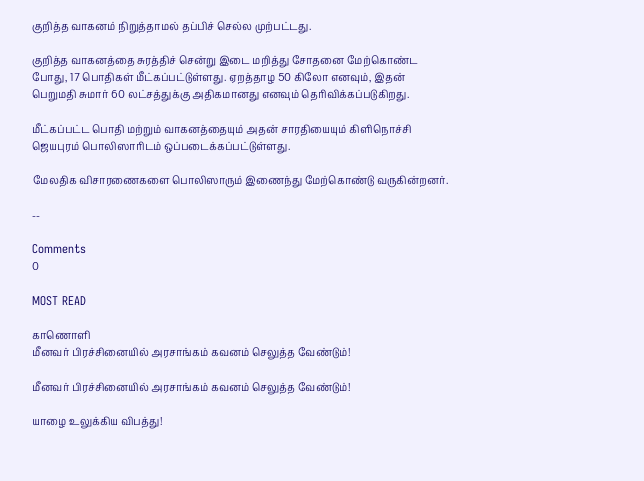குறித்த வாகனம் நிறுத்தாமல் தப்பிச் செல்ல முற்பட்டது.

குறித்த வாகனத்தை சுரத்திச் சென்று இடை மறித்து சோதனை மேற்கொண்ட போது, 17 பொதிகள் மீட்கப்பட்டுள்ளது. ஏறத்தாழ 50 கிலோ எனவும், இதன் பெறுமதி சுமார் 60 லட்சத்துக்கு அதிகமானது எனவும் தெரிவிக்கப்படுகிறது.

மீட்கப்பட்ட பொதி மற்றும் வாகனத்தையும் அதன் சாரதியையும் கிளிநொச்சி ஜெயபுரம் பொலிஸாரிடம் ஒப்படைக்கப்பட்டுள்ளது.

மேலதிக விசாரணைகளை பொலிஸாரும் இணைந்து மேற்கொண்டு வருகின்றனர்.

--

Comments
0

MOST READ

காணொளி
மீனவர் பிரச்சினையில் அரசாங்கம் கவனம் செலுத்த வேண்டும்!

மீனவர் பிரச்சினையில் அரசாங்கம் கவனம் செலுத்த வேண்டும்!

யாழை உலுக்கிய விபத்து!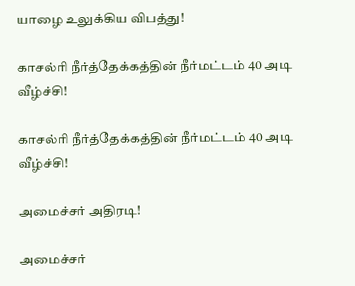யாழை உலுக்கிய விபத்து!

காசல்ரி நீர்த்தேக்கத்தின் நீர்மட்டம் 40 அடி வீழ்ச்சி!

காசல்ரி நீர்த்தேக்கத்தின் நீர்மட்டம் 40 அடி வீழ்ச்சி!

அமைச்சர் அதிரடி!

அமைச்சர்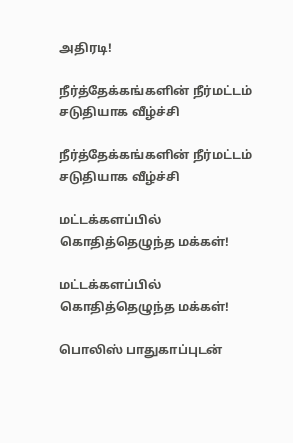அதிரடி!

நீர்த்தேக்கங்களின் நீர்மட்டம் சடுதியாக வீழ்ச்சி

நீர்த்தேக்கங்களின் நீர்மட்டம் சடுதியாக வீழ்ச்சி

மட்டக்களப்பில் கொதித்தெழுந்த மக்கள்!

மட்டக்களப்பில் கொதித்தெழுந்த மக்கள்!

பொலிஸ் பாதுகாப்புடன்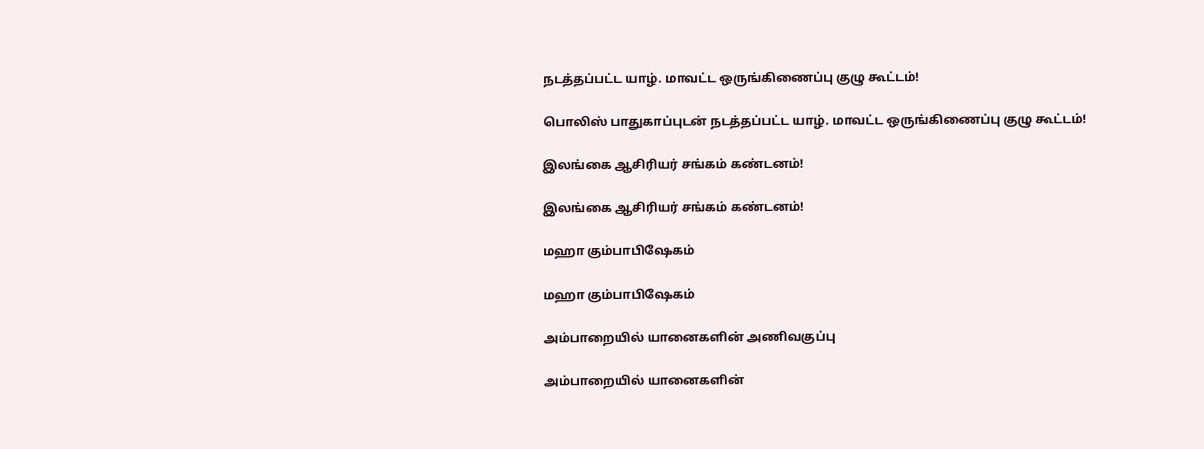நடத்தப்பட்ட யாழ். மாவட்ட ஒருங்கிணைப்பு குழு கூட்டம்!

பொலிஸ் பாதுகாப்புடன் நடத்தப்பட்ட யாழ். மாவட்ட ஒருங்கிணைப்பு குழு கூட்டம்!

இலங்கை ஆசிரியர் சங்கம் கண்டனம்!

இலங்கை ஆசிரியர் சங்கம் கண்டனம்!

மஹா கும்பாபிஷேகம்

மஹா கும்பாபிஷேகம்

அம்பாறையில் யானைகளின் அணிவகுப்பு

அம்பாறையில் யானைகளின்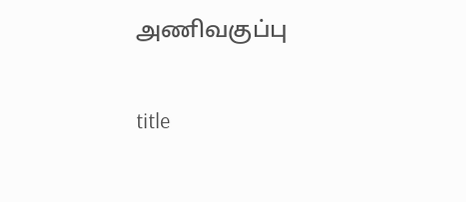அணிவகுப்பு

title